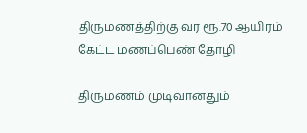திருமணத்திற்கு வர ரூ.70 ஆயிரம் கேட்ட மணப்பெண் தோழி

திருமணம் முடிவானதும்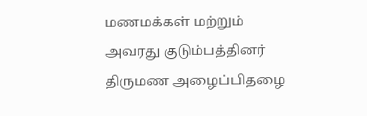மணமக்கள் மற்றும் அவரது குடும்பத்தினர் திருமண அழைப்பிதழை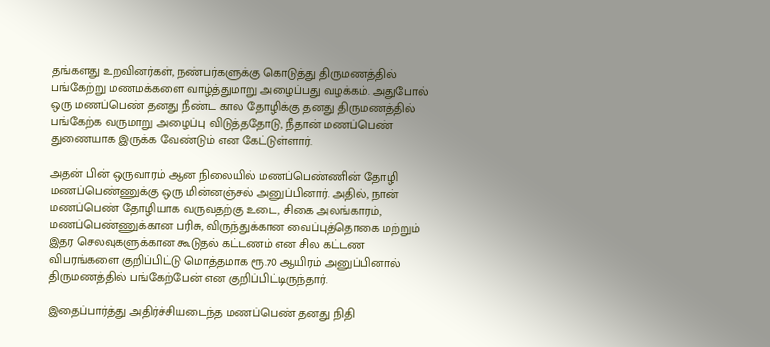தங்களது உறவினர்கள், நண்பர்களுக்கு கொடுத்து திருமணத்தில் பங்கேற்று மணமக்களை வாழ்த்துமாறு அழைப்பது வழக்கம். அதுபோல் ஒரு மணப்பெண் தனது நீண்ட கால தோழிக்கு தனது திருமணத்தில் பங்கேற்க வருமாறு அழைப்பு விடுத்ததோடு, நீதான் மணப்பெண் துணையாக இருக்க வேண்டும் என கேட்டுள்ளார்.

அதன் பின் ஒருவாரம் ஆன நிலையில் மணப்பெண்ணின் தோழி மணப்பெண்ணுக்கு ஒரு மின்னஞ்சல் அனுப்பினார். அதில், நான் மணப்பெண் தோழியாக வருவதற்கு உடை, சிகை அலங்காரம், மணப்பெண்ணுக்கான பரிசு, விருந்துக்கான வைப்புத்தொகை மற்றும் இதர செலவுகளுக்கான கூடுதல் கட்டணம் என சில கட்டண விபரங்களை குறிப்பிட்டு மொத்தமாக ரூ.70 ஆயிரம் அனுப்பினால் திருமணத்தில் பங்கேற்பேன் என குறிப்பிட்டிருந்தார்.

இதைப்பார்த்து அதிர்ச்சியடைந்த மணப்பெண் தனது நிதி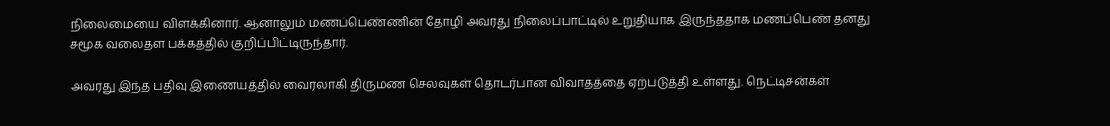நிலைமையை விளக்கினார். ஆனாலும் மணப்பெண்ணின் தோழி அவரது நிலைப்பாட்டில் உறுதியாக இருந்ததாக மணப்பெண் தனது சமூக வலைதள பக்கத்தில் குறிப்பிட்டிருந்தார்.

அவரது இந்த பதிவு இணையத்தில் வைரலாகி திருமண செலவுகள் தொடர்பான விவாதத்தை ஏற்படுத்தி உள்ளது. நெட்டிசன்கள்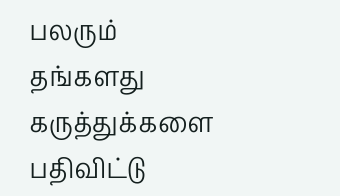பலரும் தங்களது கருத்துக்களை பதிவிட்டு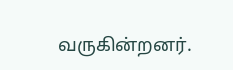வருகின்றனர்.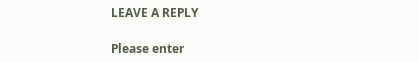LEAVE A REPLY

Please enter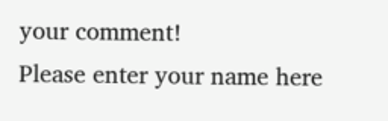your comment!
Please enter your name here